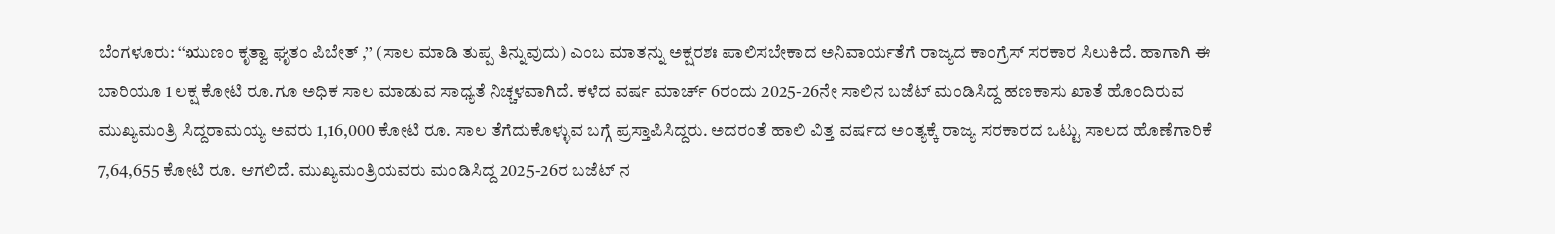ಬೆಂಗಳೂರು: ‘‘ಋುಣಂ ಕೃತ್ವಾ ಘೃತಂ ಪಿಬೇತ್ ,’’ (ಸಾಲ ಮಾಡಿ ತುಪ್ಪ ತಿನ್ನುವುದು) ಎಂಬ ಮಾತನ್ನು ಅಕ್ಷರಶಃ ಪಾಲಿಸಬೇಕಾದ ಅನಿವಾರ್ಯತೆಗೆ ರಾಜ್ಯದ ಕಾಂಗ್ರೆಸ್ ಸರಕಾರ ಸಿಲುಕಿದೆ. ಹಾಗಾಗಿ ಈ ಬಾರಿಯೂ 1 ಲಕ್ಷ ಕೋಟಿ ರೂ.ಗೂ ಅಧಿಕ ಸಾಲ ಮಾಡುವ ಸಾಧ್ಯತೆ ನಿಚ್ಚಳವಾಗಿದೆ. ಕಳೆದ ವರ್ಷ ಮಾರ್ಚ್ 6ರಂದು 2025-26ನೇ ಸಾಲಿನ ಬಜೆಟ್ ಮಂಡಿಸಿದ್ದ ಹಣಕಾಸು ಖಾತೆ ಹೊಂದಿರುವ ಮುಖ್ಯಮಂತ್ರಿ ಸಿದ್ದರಾಮಯ್ಯ ಅವರು 1,16,000 ಕೋಟಿ ರೂ. ಸಾಲ ತೆಗೆದುಕೊಳ್ಳುವ ಬಗ್ಗೆ ಪ್ರಸ್ತಾಪಿಸಿದ್ದರು. ಅದರಂತೆ ಹಾಲಿ ವಿತ್ತ ವರ್ಷದ ಅಂತ್ಯಕ್ಕೆ ರಾಜ್ಯ ಸರಕಾರದ ಒಟ್ಟು ಸಾಲದ ಹೊಣೆಗಾರಿಕೆ 7,64,655 ಕೋಟಿ ರೂ. ಆಗಲಿದೆ. ಮುಖ್ಯಮಂತ್ರಿಯವರು ಮಂಡಿಸಿದ್ದ 2025-26ರ ಬಜೆಟ್ ನ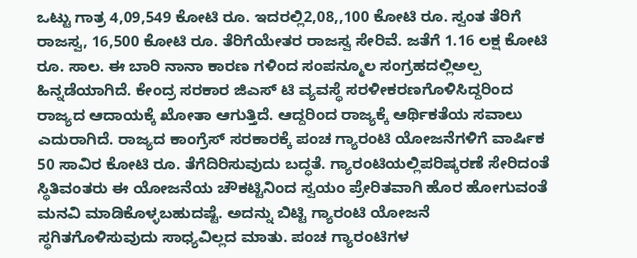ಒಟ್ಟು ಗಾತ್ರ 4,09,549 ಕೋಟಿ ರೂ. ಇದರಲ್ಲಿ2,08,,100 ಕೋಟಿ ರೂ. ಸ್ವಂತ ತೆರಿಗೆ ರಾಜಸ್ವ, 16,500 ಕೋಟಿ ರೂ. ತೆರಿಗೆಯೇತರ ರಾಜಸ್ವ ಸೇರಿವೆ. ಜತೆಗೆ 1.16 ಲಕ್ಷ ಕೋಟಿ ರೂ. ಸಾಲ. ಈ ಬಾರಿ ನಾನಾ ಕಾರಣ ಗಳಿಂದ ಸಂಪನ್ಮೂಲ ಸಂಗ್ರಹದಲ್ಲಿಅಲ್ಪ ಹಿನ್ನಡೆಯಾಗಿದೆ. ಕೇಂದ್ರ ಸರಕಾರ ಜಿಎಸ್ ಟಿ ವ್ಯವಸ್ಥೆ ಸರಳೀಕರಣಗೊಳಿಸಿದ್ದರಿಂದ ರಾಜ್ಯದ ಆದಾಯಕ್ಕೆ ಖೋತಾ ಆಗುತ್ತಿದೆ. ಆದ್ದರಿಂದ ರಾಜ್ಯಕ್ಕೆ ಆರ್ಥಿಕತೆಯ ಸವಾಲು ಎದುರಾಗಿದೆ. ರಾಜ್ಯದ ಕಾಂಗ್ರೆಸ್ ಸರಕಾರಕ್ಕೆ ಪಂಚ ಗ್ಯಾರಂಟಿ ಯೋಜನೆಗಳಿಗೆ ವಾರ್ಷಿಕ 50 ಸಾವಿರ ಕೋಟಿ ರೂ. ತೆಗೆದಿರಿಸುವುದು ಬದ್ಧತೆ. ಗ್ಯಾರಂಟಿಯಲ್ಲಿಪರಿಷ್ಕರಣೆ ಸೇರಿದಂತೆ ಸ್ಥಿತಿವಂತರು ಈ ಯೋಜನೆಯ ಚೌಕಟ್ಟಿನಿಂದ ಸ್ವಯಂ ಪ್ರೇರಿತವಾಗಿ ಹೊರ ಹೋಗುವಂತೆ ಮನವಿ ಮಾಡಿಕೊಳ್ಳಬಹುದಷ್ಟೆ. ಅದನ್ನು ಬಿಟ್ಟಿ ಗ್ಯಾರಂಟಿ ಯೋಜನೆ ಸ್ಥಗಿತಗೊಳಿಸುವುದು ಸಾಧ್ಯವಿಲ್ಲದ ಮಾತು. ಪಂಚ ಗ್ಯಾರಂಟಿಗಳ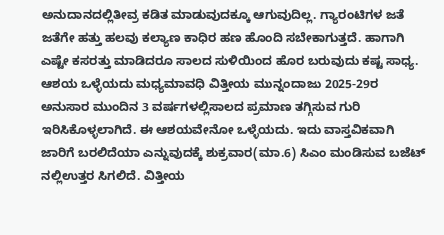ಅನುದಾನದಲ್ಲಿತೀವ್ರ ಕಡಿತ ಮಾಡುವುದಕ್ಕೂ ಆಗುವುದಿಲ್ಲ. ಗ್ಯಾರಂಟಿಗಳ ಜತೆ ಜತೆಗೇ ಹತ್ತು ಹಲವು ಕಲ್ಯಾಣ ಕಾಧಿರ ಹಣ ಹೊಂದಿ ಸಬೇಕಾಗುತ್ತದೆ. ಹಾಗಾಗಿ ಎಷ್ಟೇ ಕಸರತ್ತು ಮಾಡಿದರೂ ಸಾಲದ ಸುಳಿಯಿಂದ ಹೊರ ಬರುವುದು ಕಷ್ಟ ಸಾಧ್ಯ. ಆಶಯ ಒಳ್ಳೆಯದು ಮಧ್ಯಮಾವಧಿ ವಿತ್ತೀಯ ಮುನ್ನಂದಾಜು 2025-29ರ ಅನುಸಾರ ಮುಂದಿನ 3 ವರ್ಷಗಳಲ್ಲಿಸಾಲದ ಪ್ರಮಾಣ ತಗ್ಗಿಸುವ ಗುರಿ ಇರಿಸಿಕೊಳ್ಳಲಾಗಿದೆ. ಈ ಆಶಯವೇನೋ ಒಳ್ಳೆಯದು. ಇದು ವಾಸ್ತವಿಕವಾಗಿ ಜಾರಿಗೆ ಬರಲಿದೆಯಾ ಎನ್ನುವುದಕ್ಕೆ ಶುಕ್ರವಾರ(ಮಾ.6) ಸಿಎಂ ಮಂಡಿಸುವ ಬಜೆಟ್ ನಲ್ಲಿಉತ್ತರ ಸಿಗಲಿದೆ. ವಿತ್ತೀಯ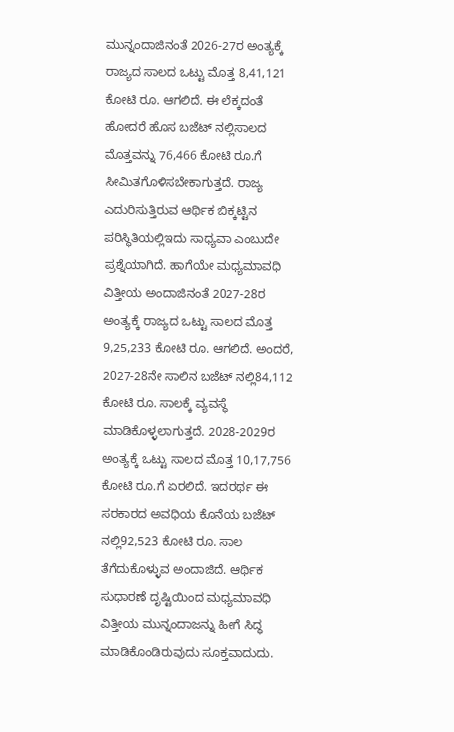ಮುನ್ನಂದಾಜಿನಂತೆ 2026-27ರ ಅಂತ್ಯಕ್ಕೆ ರಾಜ್ಯದ ಸಾಲದ ಒಟ್ಟು ಮೊತ್ತ 8,41,121 ಕೋಟಿ ರೂ. ಆಗಲಿದೆ. ಈ ಲೆಕ್ಕದಂತೆ ಹೋದರೆ ಹೊಸ ಬಜೆಟ್ ನಲ್ಲಿಸಾಲದ ಮೊತ್ತವನ್ನು 76,466 ಕೋಟಿ ರೂ.ಗೆ ಸೀಮಿತಗೊಳಿಸಬೇಕಾಗುತ್ತದೆ. ರಾಜ್ಯ ಎದುರಿಸುತ್ತಿರುವ ಆರ್ಥಿಕ ಬಿಕ್ಕಟ್ಟಿನ ಪರಿಸ್ಥಿತಿಯಲ್ಲಿಇದು ಸಾಧ್ಯವಾ ಎಂಬುದೇ ಪ್ರಶ್ನೆಯಾಗಿದೆ. ಹಾಗೆಯೇ ಮಧ್ಯಮಾವಧಿ ವಿತ್ತೀಯ ಅಂದಾಜಿನಂತೆ 2027-28ರ ಅಂತ್ಯಕ್ಕೆ ರಾಜ್ಯದ ಒಟ್ಟು ಸಾಲದ ಮೊತ್ತ 9,25,233 ಕೋಟಿ ರೂ. ಆಗಲಿದೆ. ಅಂದರೆ, 2027-28ನೇ ಸಾಲಿನ ಬಜೆಟ್ ನಲ್ಲಿ84,112 ಕೋಟಿ ರೂ. ಸಾಲಕ್ಕೆ ವ್ಯವಸ್ಥೆ ಮಾಡಿಕೊಳ್ಳಲಾಗುತ್ತದೆ. 2028-2029ರ ಅಂತ್ಯಕ್ಕೆ ಒಟ್ಟು ಸಾಲದ ಮೊತ್ತ 10,17,756 ಕೋಟಿ ರೂ.ಗೆ ಏರಲಿದೆ. ಇದರರ್ಥ ಈ ಸರಕಾರದ ಅವಧಿಯ ಕೊನೆಯ ಬಜೆಟ್ ನಲ್ಲಿ92,523 ಕೋಟಿ ರೂ. ಸಾಲ ತೆಗೆದುಕೊಳ್ಳುವ ಅಂದಾಜಿದೆ. ಆರ್ಥಿಕ ಸುಧಾರಣೆ ದೃಷ್ಟಿಯಿಂದ ಮಧ್ಯಮಾವಧಿ ವಿತ್ತೀಯ ಮುನ್ನಂದಾಜನ್ನು ಹೀಗೆ ಸಿದ್ಧ ಮಾಡಿಕೊಂಡಿರುವುದು ಸೂಕ್ತವಾದುದು.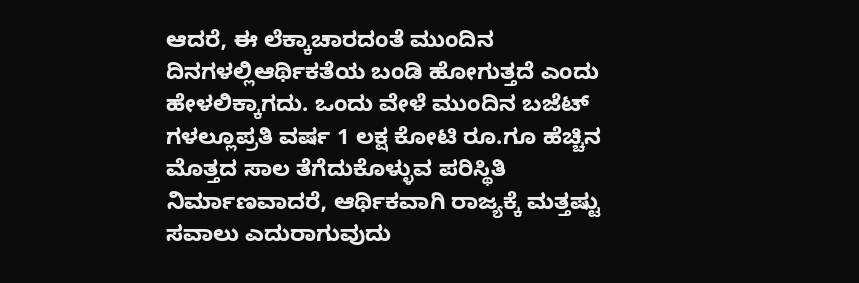ಆದರೆ, ಈ ಲೆಕ್ಕಾಚಾರದಂತೆ ಮುಂದಿನ ದಿನಗಳಲ್ಲಿಆರ್ಥಿಕತೆಯ ಬಂಡಿ ಹೋಗುತ್ತದೆ ಎಂದು ಹೇಳಲಿಕ್ಕಾಗದು. ಒಂದು ವೇಳೆ ಮುಂದಿನ ಬಜೆಟ್ ಗಳಲ್ಲೂಪ್ರತಿ ವರ್ಷ 1 ಲಕ್ಷ ಕೋಟಿ ರೂ.ಗೂ ಹೆಚ್ಚಿನ ಮೊತ್ತದ ಸಾಲ ತೆಗೆದುಕೊಳ್ಳುವ ಪರಿಸ್ಥಿತಿ ನಿರ್ಮಾಣವಾದರೆ, ಆರ್ಥಿಕವಾಗಿ ರಾಜ್ಯಕ್ಕೆ ಮತ್ತಷ್ಟು ಸವಾಲು ಎದುರಾಗುವುದು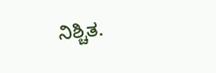ನಿಶ್ಚಿತ.